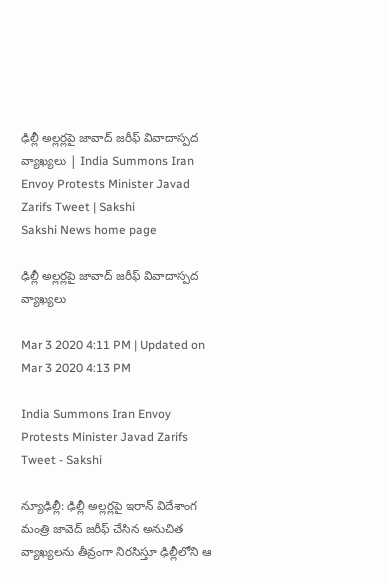ఢిల్లీ అల్లర్లపై జావాద్ జరీఫ్ వివాదాస్పద వ్యాఖ్యలు | India Summons Iran Envoy Protests Minister Javad Zarifs Tweet | Sakshi
Sakshi News home page

ఢిల్లీ అల్లర్లపై జావాద్ జరీఫ్ వివాదాస్పద వ్యాఖ్యలు

Mar 3 2020 4:11 PM | Updated on Mar 3 2020 4:13 PM

India Summons Iran Envoy Protests Minister Javad Zarifs Tweet - Sakshi

న్యూఢిల్లీ: ఢిల్లీ అల్లర్లపై ఇరాన్‌ విదేశాంగ మంత్రి జావెద్ జరీఫ్ చేసిన అనుచిత వ్యాఖ్యలను తీవ్రంగా నిరసిస్తూ ఢిల్లీలోని ఆ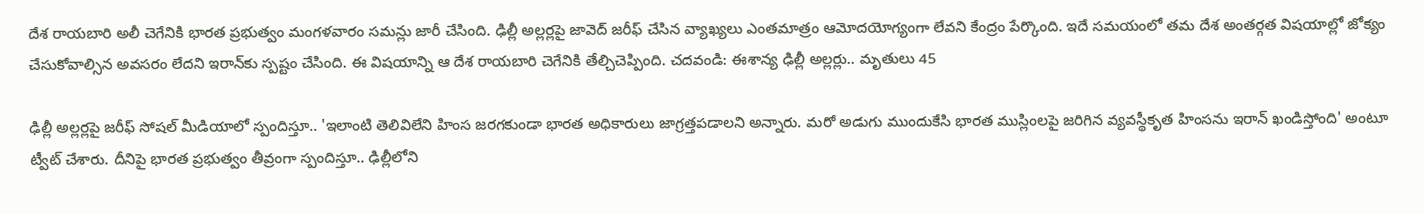దేశ రాయబారి అలీ చెగేనికి భారత ప్రభుత్వం మంగళవారం సమన్లు జారీ చేసింది. ఢిల్లీ అల్లర్లపై జావెద్ జరీఫ్ చేసిన వ్యాఖ్యలు ఎంతమాత్రం ఆమోదయోగ్యంగా లేవని కేంద్రం పేర్కొంది. ఇదే సమయంలో తమ దేశ అంతర్గత విషయాల్లో జోక్యం చేసుకోవాల్సిన అవసరం లేదని ఇరాన్‌కు స్పష్టం చేసింది. ఈ విషయాన్ని ఆ దేశ రాయబారి చెగేనికి తేల్చిచెప్పింది. చదవండి: ఈశాన్య ఢిల్లీ అల్లర్లు.. మృతులు 45

ఢిల్లీ అల్లర్లపై జరీఫ్‌ సోషల్ మీడియాలో స్పందిస్తూ.. 'ఇలాంటి తెలివిలేని హింస జరగకుండా భారత అధికారులు జాగ్రత్తపడాలని అన్నారు. మరో అడుగు ముందుకేసి భారత ముస్లింలపై జరిగిన వ్యవస్థీకృత హింసను ఇరాన్ ఖండిస్తోంది' అంటూ ట్వీట్ చేశారు. దీనిపై భారత ప్రభుత్వం తీవ్రంగా స్పందిస్తూ.. ఢిల్లీలోని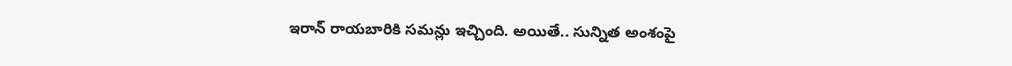ఇరాన్‌ రాయబారికి సమన్లు ఇచ్చింది. అయితే.. సున్నిత అంశంపై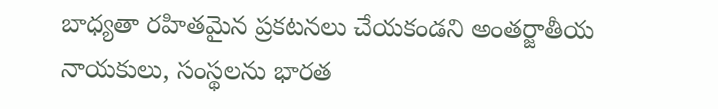బాధ్యతా రహితమైన ప్రకటనలు చేయకండని అంతర్జాతీయ నాయకులు, సంస్థలను భారత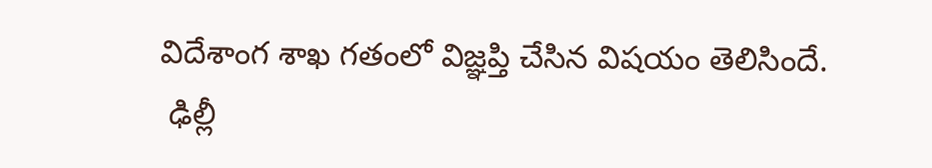విదేశాంగ శాఖ గతంలో విజ్ఞప్తి చేసిన విషయం తెలిసిందే.
 ఢిల్లీ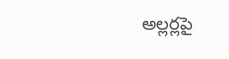అల్లర్లపై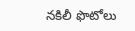నకిలీ ఫొటోలు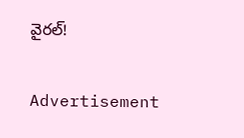వైరల్‌!

Advertisement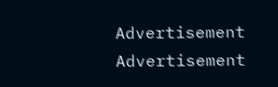Advertisement
Advertisement